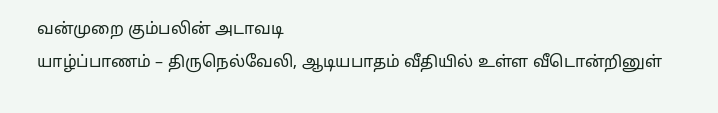வன்முறை கும்பலின் அடாவடி
யாழ்ப்பாணம் – திருநெல்வேலி, ஆடியபாதம் வீதியில் உள்ள வீடொன்றினுள்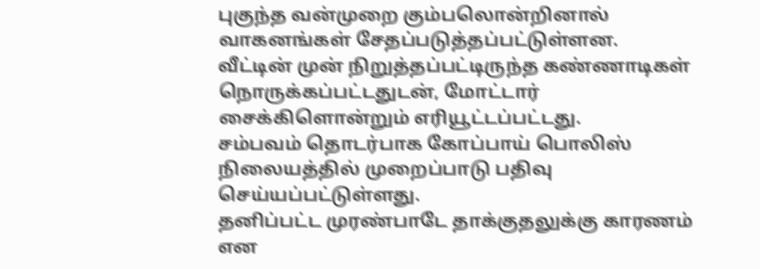புகுந்த வன்முறை கும்பலொன்றினால் வாகனங்கள் சேதப்படுத்தப்பட்டுள்ளன.
வீட்டின் முன் நிறுத்தப்பட்டிருந்த கண்ணாடிகள் நொருக்கப்பட்டதுடன், மோட்டார் சைக்கிளொன்றும் எரியூட்டப்பட்டது.
சம்பவம் தொடர்பாக கோப்பாய் பொலிஸ் நிலையத்தில் முறைப்பாடு பதிவு செய்யப்பட்டுள்ளது.
தனிப்பட்ட முரண்பாடே தாக்குதலுக்கு காரணம் என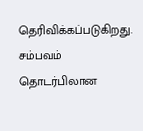தெரிவிக்கப்படுகிறது.
சம்பவம் தொடர்பிலான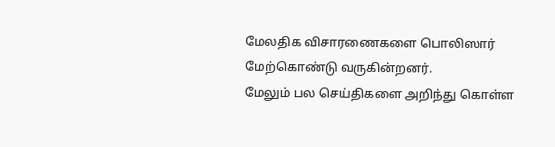மேலதிக விசாரணைகளை பொலிஸார் மேற்கொண்டு வருகின்றனர்.
மேலும் பல செய்திகளை அறிந்து கொள்ள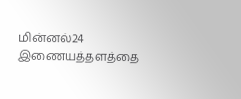மின்னல்24 இணையத்தளத்தை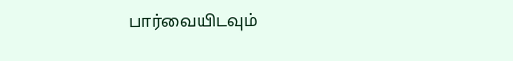பார்வையிடவும்